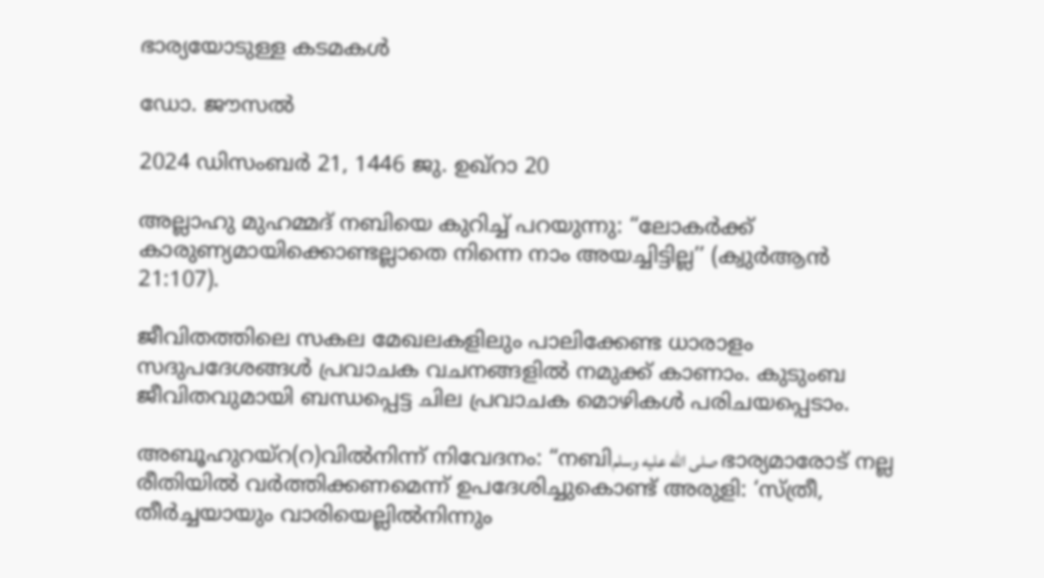ഭാര്യയോടുള്ള കടമകൾ

ഡോ. ജൗസൽ

2024 ഡിസംബർ 21, 1446 ജു. ഉഖ്റാ 20

അല്ലാഹു മുഹമ്മദ് നബിയെ കുറിച്ച് പറയുന്നു: “ലോകർക്ക് കാരുണ്യമായിക്കൊണ്ടല്ലാതെ നിന്നെ നാം അയച്ചിട്ടില്ല’’ (ക്വുർആൻ 21:107).

ജീവിതത്തിലെ സകല മേഖലകളിലും പാലിക്കേണ്ട ധാരാളം സദുപദേശങ്ങൾ പ്രവാചക വചനങ്ങളിൽ നമുക്ക് കാണാം. കുടുംബ ജീവിതവുമായി ബന്ധപ്പെട്ട ചില പ്രവാചക മൊഴികൾ പരിചയപ്പെടാം.

അബൂഹുറയ്‌റ(റ)വിൽനിന്ന് നിവേദനം: “നബിصلى الله عليه وسلم ഭാര്യമാരോട് നല്ല രീതിയിൽ വർത്തിക്കണമെന്ന് ഉപദേശിച്ചുകൊണ്ട് അരുളി: ‘സ്ത്രീ, തീർച്ചയായും വാരിയെല്ലിൽനിന്നും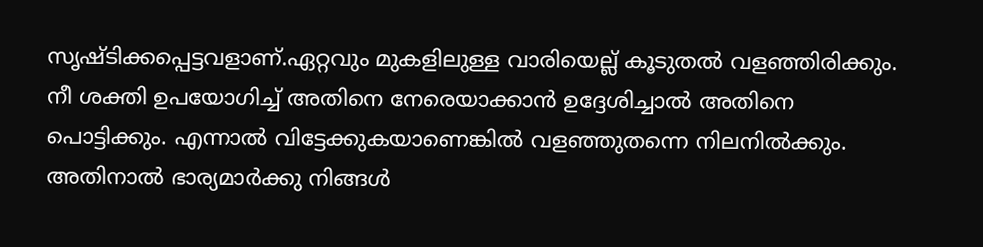സൃഷ്ടിക്കപ്പെട്ടവളാണ്.ഏറ്റവും മുകളിലുള്ള വാരിയെല്ല് കൂടുതൽ വളഞ്ഞിരിക്കും. നീ ശക്തി ഉപയോഗിച്ച് അതിനെ നേരെയാക്കാൻ ഉദ്ദേശിച്ചാൽ അതിനെ പൊട്ടിക്കും. എന്നാൽ വിട്ടേക്കുകയാണെങ്കിൽ വളഞ്ഞുതന്നെ നിലനിൽക്കും. അതിനാൽ ഭാര്യമാർക്കു നിങ്ങൾ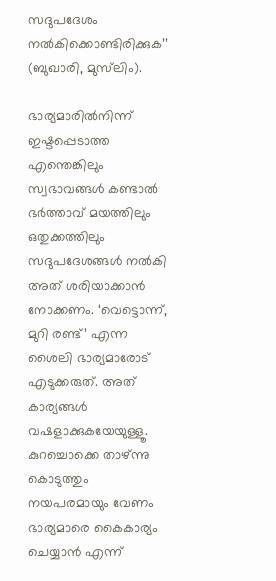സദുപദേശം നൽകിക്കൊണ്ടിരിക്കുക’’ (ബുഖാരി, മുസ്‌ലിം).

ഭാര്യമാരിൽനിന്ന് ഇഷ്ടപ്പെടാത്ത എന്തെങ്കിലും സ്വഭാവങ്ങൾ കണ്ടാൽ ഭർത്താവ് മയത്തിലും ഒതുക്കത്തിലും സദുപദേശങ്ങൾ നൽകി അത് ശരിയാക്കാൻ നോക്കണം. ‘വെട്ടൊന്ന്, മുറി രണ്ട്’ എന്ന ശൈലി ഭാര്യമാരോട് എടുക്കരുത്. അത് കാര്യങ്ങൾ വഷളാക്കുകയേയുള്ളൂ. കുറച്ചൊക്കെ താഴ്ന്നു കൊടുത്തും നയപരമായും വേണം ഭാര്യമാരെ കൈകാര്യം ചെയ്യാൻ എന്ന്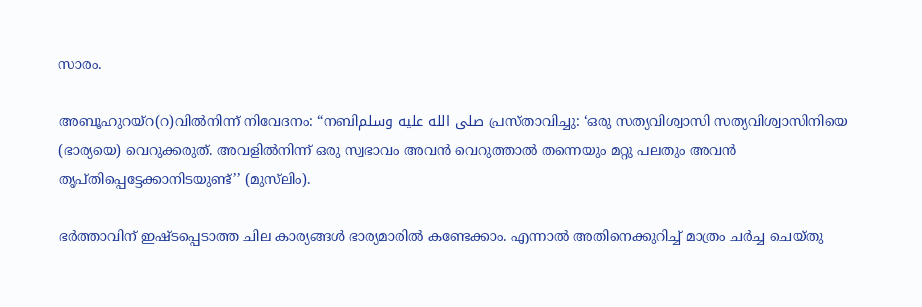സാരം.

അബൂഹുറയ്‌റ(റ)വിൽനിന്ന് നിവേദനം: “നബിصلى الله عليه وسلم പ്രസ്താവിച്ചു: ‘ഒരു സത്യവിശ്വാസി സത്യവിശ്വാസിനിയെ (ഭാര്യയെ) വെറുക്കരുത്. അവളിൽനിന്ന് ഒരു സ്വഭാവം അവൻ വെറുത്താൽ തന്നെയും മറ്റു പലതും അവൻ തൃപ്തിപ്പെട്ടേക്കാനിടയുണ്ട്’’ (മുസ്‌ലിം).

ഭർത്താവിന് ഇഷ്ടപ്പെടാത്ത ചില കാര്യങ്ങൾ ഭാര്യമാരിൽ കണ്ടേക്കാം. എന്നാൽ അതിനെക്കുറിച്ച് മാത്രം ചർച്ച ചെയ്തു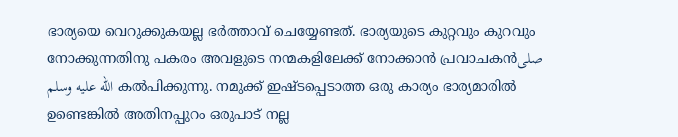ഭാര്യയെ വെറുക്കുകയല്ല ഭർത്താവ് ചെയ്യേണ്ടത്. ഭാര്യയുടെ കുറ്റവും കുറവും നോക്കുന്നതിനു പകരം അവളുടെ നന്മകളിലേക്ക് നോക്കാൻ പ്രവാചകൻصلى الله عليه وسلم കൽപിക്കുന്നു. നമുക്ക് ഇഷ്ടപ്പെടാത്ത ഒരു കാര്യം ഭാര്യമാരിൽ ഉണ്ടെങ്കിൽ അതിനപ്പുറം ഒരുപാട് നല്ല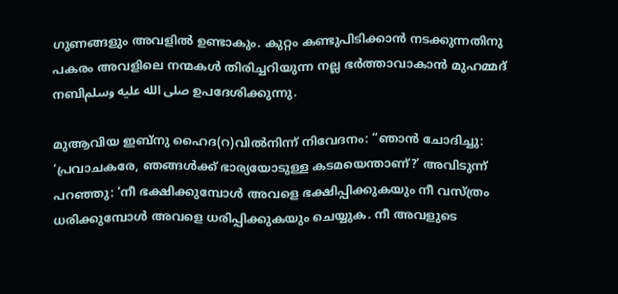ഗുണങ്ങളും അവളിൽ ഉണ്ടാകും. കുറ്റം കണ്ടുപിടിക്കാൻ നടക്കുന്നതിനു പകരം അവളിലെ നന്മകൾ തിരിച്ചറിയുന്ന നല്ല ഭർത്താവാകാൻ മുഹമ്മദ് നബിصلى الله عليه وسلم ഉപദേശിക്കുന്നു.

മുആവിയ ഇബ്‌നു ഹൈദ(റ)വിൽനിന്ന് നിവേദനം: “ഞാൻ ചോദിച്ചു: ‘പ്രവാചകരേ, ഞങ്ങൾക്ക് ഭാര്യയോടുള്ള കടമയെന്താണ്?’ അവിടുന്ന് പറഞ്ഞു: ‘നീ ഭക്ഷിക്കുമ്പോൾ അവളെ ഭക്ഷിപ്പിക്കുകയും നീ വസ്ത്രം ധരിക്കുമ്പോൾ അവളെ ധരിപ്പിക്കുകയും ചെയ്യുക. നീ അവളുടെ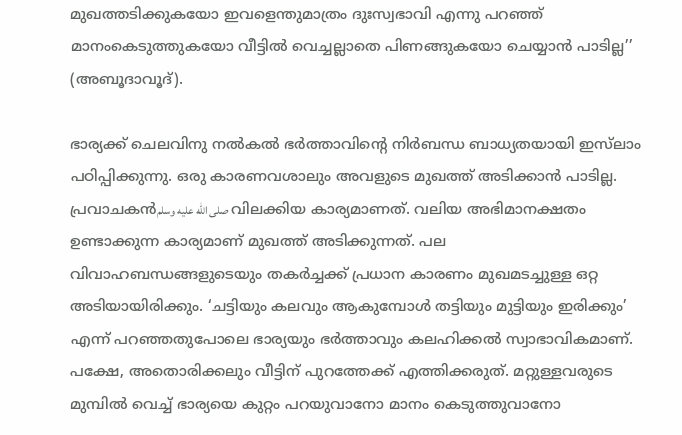മുഖത്തടിക്കുകയോ ഇവളെന്തുമാത്രം ദുഃസ്വഭാവി എന്നു പറഞ്ഞ് മാനംകെടുത്തുകയോ വീട്ടിൽ വെച്ചല്ലാതെ പിണങ്ങുകയോ ചെയ്യാൻ പാടില്ല’’ (അബൂദാവൂദ്).

ഭാര്യക്ക് ചെലവിനു നൽകൽ ഭർത്താവിന്റെ നിർബന്ധ ബാധ്യതയായി ഇസ്‌ലാം പഠിപ്പിക്കുന്നു. ഒരു കാരണവശാലും അവളുടെ മുഖത്ത് അടിക്കാൻ പാടില്ല. പ്രവാചകൻصلى الله عليه وسلم വിലക്കിയ കാര്യമാണത്. വലിയ അഭിമാനക്ഷതം ഉണ്ടാക്കുന്ന കാര്യമാണ് മുഖത്ത് അടിക്കുന്നത്. പല വിവാഹബന്ധങ്ങളുടെയും തകർച്ചക്ക് പ്രധാന കാരണം മുഖമടച്ചുള്ള ഒറ്റ അടിയായിരിക്കും. ‘ചട്ടിയും കലവും ആകുമ്പോൾ തട്ടിയും മുട്ടിയും ഇരിക്കും’ എന്ന് പറഞ്ഞതുപോലെ ഭാര്യയും ഭർത്താവും കലഹിക്കൽ സ്വാഭാവികമാണ്. പക്ഷേ, അതൊരിക്കലും വീട്ടിന് പുറത്തേക്ക് എത്തിക്കരുത്. മറ്റുള്ളവരുടെ മുമ്പിൽ വെച്ച് ഭാര്യയെ കുറ്റം പറയുവാനോ മാനം കെടുത്തുവാനോ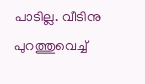പാടില്ല. വീടിനു പുറത്തുവെച്ച്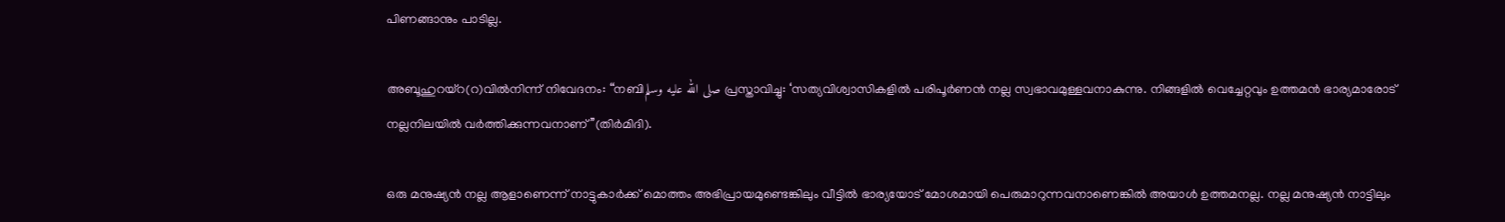പിണങ്ങാനും പാടില്ല.

അബൂഹുറയ്‌റ(റ)വിൽനിന്ന് നിവേദനം: “നബിصلى الله عليه وسلم പ്രസ്താവിച്ചു: ‘സത്യവിശ്വാസികളിൽ പരിപൂർണൻ നല്ല സ്വഭാവമുള്ളവനാകുന്നു. നിങ്ങളിൽ വെച്ചേറ്റവും ഉത്തമൻ ഭാര്യമാരോട് നല്ലനിലയിൽ വർത്തിക്കുന്നവനാണ്’’(തിർമിദി).

ഒരു മനുഷ്യൻ നല്ല ആളാണെന്ന് നാട്ടുകാർക്ക് മൊത്തം അഭിപ്രായമുണ്ടെങ്കിലും വീട്ടിൽ ഭാര്യയോട് മോശമായി പെരുമാറുന്നവനാണെങ്കിൽ അയാൾ ഉത്തമനല്ല. നല്ല മനുഷ്യൻ നാട്ടിലും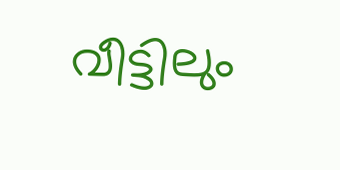വീട്ടിലും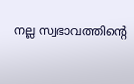നല്ല സ്വഭാവത്തിന്റെ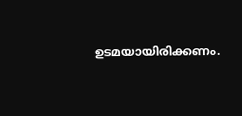ഉടമയായിരിക്കണം.